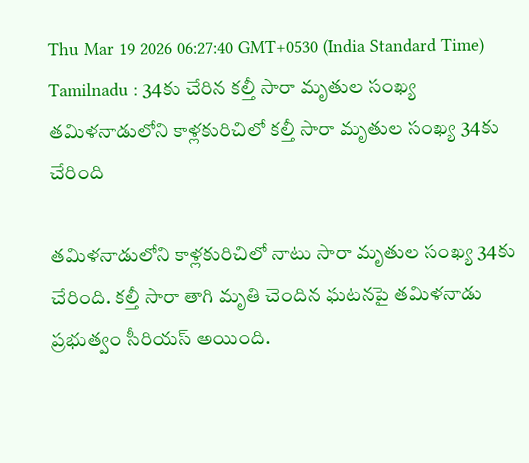Thu Mar 19 2026 06:27:40 GMT+0530 (India Standard Time)
Tamilnadu : 34కు చేరిన కల్తీ సారా మృతుల సంఖ్య
తమిళనాడులోని కాళ్లకురిచిలో కల్తీ సారా మృతుల సంఖ్య 34కు చేరింది

తమిళనాడులోని కాళ్లకురిచిలో నాటు సారా మృతుల సంఖ్య 34కు చేరింది. కల్తీ సారా తాగి మృతి చెందిన ఘటనపై తమిళనాడు ప్రభుత్వం సీరియస్ అయింది.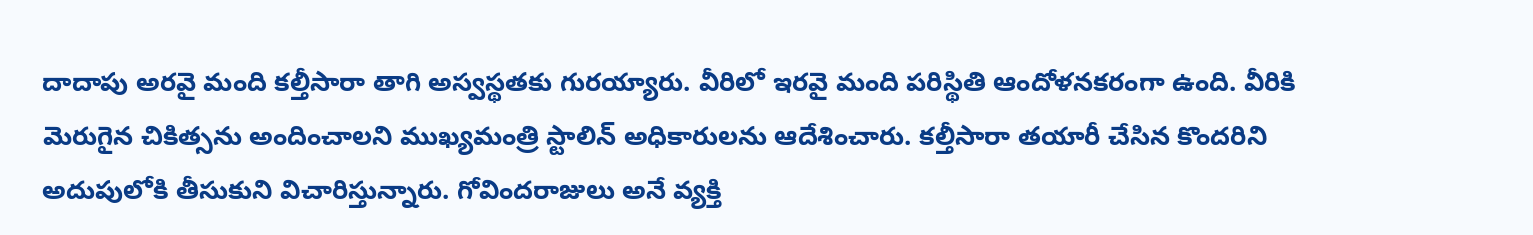దాదాపు అరవై మంది కల్తీసారా తాగి అస్వస్థతకు గురయ్యారు. వీరిలో ఇరవై మంది పరిస్థితి ఆందోళనకరంగా ఉంది. వీరికి మెరుగైన చికిత్సను అందించాలని ముఖ్యమంత్రి స్టాలిన్ అధికారులను ఆదేశించారు. కల్తీసారా తయారీ చేసిన కొందరిని అదుపులోకి తీసుకుని విచారిస్తున్నారు. గోవిందరాజులు అనే వ్యక్తి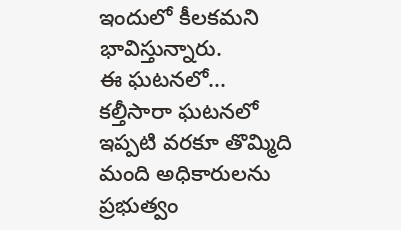ఇందులో కీలకమని భావిస్తున్నారు.
ఈ ఘటనలో...
కల్తీసారా ఘటనలో ఇప్పటి వరకూ తొమ్మిది మంది అధికారులను ప్రభుత్వం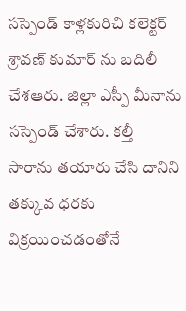సస్పెండ్ కాళ్లకురిచి కలెక్టర్ శ్రావణ్ కుమార్ ను బదిలీ చేశఆరు. జిల్లా ఎస్పీ మీనాను సస్పెండ్ చేశారు. కల్తీ సారాను తయారు చేసి దానిని తక్కువ ధరకు విక్రయించడంతోనే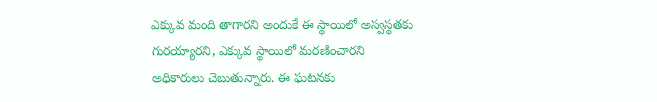ఎక్కువ మంది తాగారని అందుకే ఈ స్థాయిలో అస్వస్థతకు గురయ్యారని, ఎక్కువ స్థాయిలో మరణించారని అధికారులు చెబుతున్నారు. ఈ ఘటనకు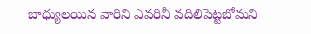బాధ్యులయిన వారిని ఎవరినీ వదిలిపెట్టబోమని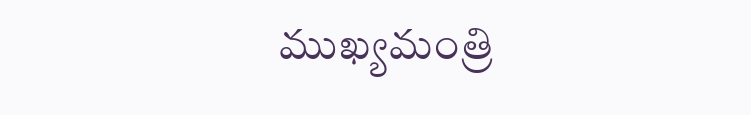ముఖ్యమంత్రి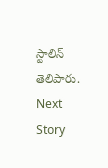స్టాలిన్ తెలిపారు.
Next Story